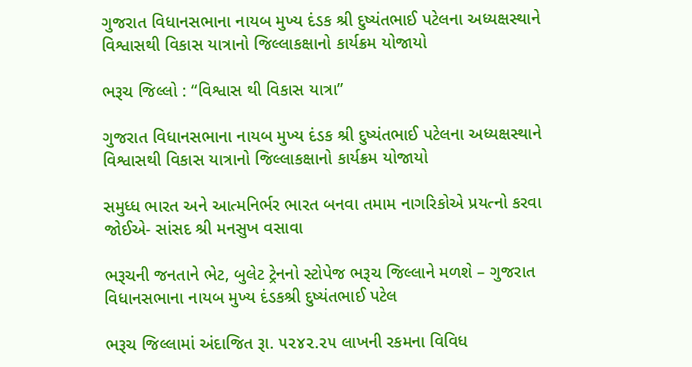ગુજરાત વિધાનસભાના નાયબ મુખ્ય દંડક શ્રી દુષ્યંતભાઈ પટેલના અધ્યક્ષસ્થાને વિશ્વાસથી વિકાસ યાત્રાનો જિલ્લાકક્ષાનો કાર્યક્રમ યોજાયો

ભરૂચ જિલ્લો : “વિશ્વાસ થી વિકાસ યાત્રા”

ગુજરાત વિધાનસભાના નાયબ મુખ્ય દંડક શ્રી દુષ્યંતભાઈ પટેલના અધ્યક્ષસ્થાને વિશ્વાસથી વિકાસ યાત્રાનો જિલ્લાકક્ષાનો કાર્યક્રમ યોજાયો

સમુધ્ધ ભારત અને આત્મનિર્ભર ભારત બનવા તમામ નાગરિકોએ પ્રયત્નો કરવા જોઈએ- સાંસદ શ્રી મનસુખ વસાવા

ભરૂચની જનતાને ભેટ, બુલેટ ટ્રેનનો સ્ટોપેજ ભરૂચ જિલ્લાને મળશે – ગુજરાત વિધાનસભાના નાયબ મુખ્ય દંડકશ્રી દુષ્યંતભાઈ પટેલ

ભરૂચ જિલ્લામાં અંદાજિત રૂા. ૫૨૪૨.૨૫ લાખની રકમના વિવિધ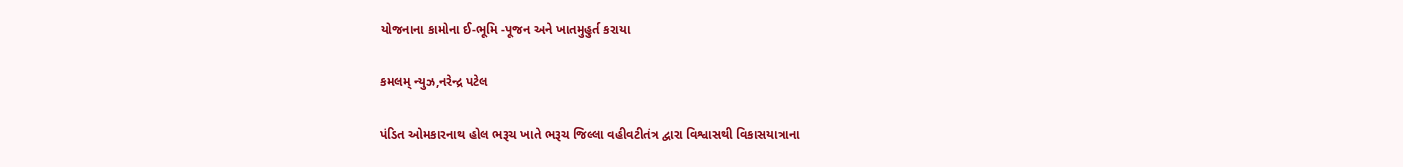યોજનાના કામોના ઈ-ભૂમિ -પૂજન અને ખાતમુહુર્ત કરાયા

કમલમ્ ન્યુઝ,નરેન્દ્ર પટેલ

પંડિત ઓમકારનાથ હોલ ભરૂચ ખાતે ભરૂચ જિલ્લા વહીવટીતંત્ર દ્વારા વિશ્વાસથી વિકાસયાત્રાના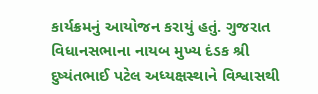કાર્યક્રમનું આયોજન કરાયું હતું. ગુજરાત વિધાનસભાના નાયબ મુખ્ય દંડક શ્રી દુષ્યંતભાઈ પટેલ અધ્યક્ષસ્થાને વિશ્વાસથી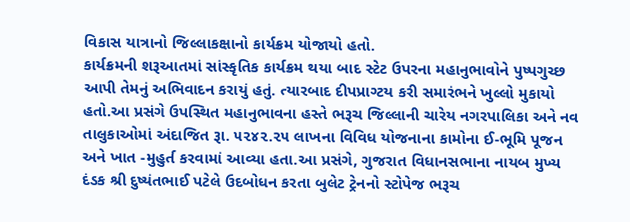વિકાસ યાત્રાનો જિલ્લાકક્ષાનો કાર્યક્રમ યોજાયો હતો.
કાર્યક્રમની શરૂઆતમાં સાંસ્કૃતિક કાર્યક્રમ થયા બાદ સ્ટેટ ઉપરના મહાનુભાવોને પુષ્પગુચ્છ આપી તેમનું અભિવાદન કરાયું હતું. ત્યારબાદ દીપપ્રાગ્ટય કરી સમારંભને ખુલ્લો મુકાયો હતો.આ પ્રસંગે ઉપસ્થિત મહાનુભાવના હસ્તે ભરૂચ જિલ્લાની ચારેય નગરપાલિકા અને નવ તાલુકાઓમાં અંદાજિત રૂા. ૫૨૪૨.૨૫ લાખના વિવિધ યોજનાના કામોના ઈ-ભૂમિ પૂજન અને ખાત -મુહુર્ત કરવામાં આવ્યા હતા.આ પ્રસંગે, ગુજરાત વિધાનસભાના નાયબ મુખ્ય દંડક શ્રી દુષ્યંતભાઈ પટેલે ઉદબોધન કરતા બુલેટ ટ્રેનનો સ્ટોપેજ ભરૂચ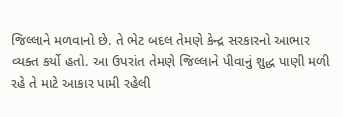જિલ્લાને મળવાનો છે. તે ભેટ બદલ તેમણે કેન્દ્ર સરકારનો આભાર વ્યક્ત કર્યો હતો. આ ઉપરાંત તેમણે જિલ્લાને પીવાનું શુદ્ધ પાણી મળી રહે તે માટે આકાર પામી રહેલી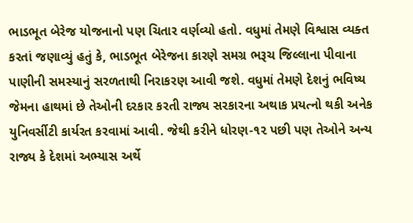ભાડભૂત બેરેજ યોજનાનો પણ ચિતાર વર્ણવ્યો હતો. વધુમાં તેમણે વિશ્વાસ વ્યક્ત કરતાં જણાવ્યું હતું કે, ભાડભૂત બેરેજના કારણે સમગ્ર ભરૂચ જિલ્લાના પીવાના પાણીની સમસ્યાનું સરળતાથી નિરાકરણ આવી જશે. વધુમાં તેમણે દેશનું ભવિષ્ય જેમના હાથમાં છે તેઓની દરકાર કરતી રાજ્ય સરકારના અથાક પ્રયત્નો થકી અનેક યુનિવર્સીટી કાર્યરત કરવામાં આવી. જેથી કરીને ધોરણ-૧૨ પછી પણ તેઓને અન્ય રાજ્ય કે દેશમાં અભ્યાસ અર્થે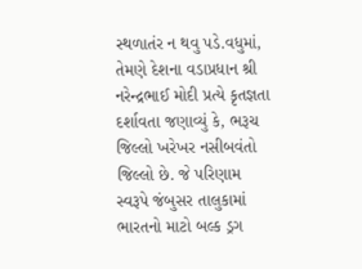સ્થળાતંર ન થવુ પડે.વધુમાં, તેમણે દેશના વડાપ્રધાન શ્રી નરેન્દ્રભાઈ મોદી પ્રત્યે કૃતજ્ઞતા દર્શાવતા જણાવ્યું કે, ભરૂચ જિલ્લો ખરેખર નસીબવંતો જિલ્લો છે. જે પરિણામ સ્વરૂપે જંબુસર તાલુકામાં ભારતનો માટો બલ્ક ડ્રગ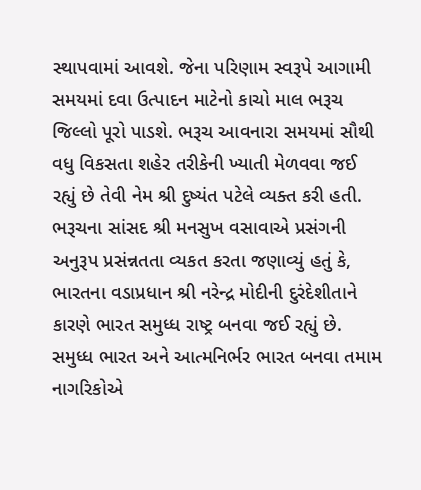સ્થાપવામાં આવશે. જેના પરિણામ સ્વરૂપે આગામી સમયમાં દવા ઉત્પાદન માટેનો કાચો માલ ભરૂચ જિલ્લો પૂરો પાડશે. ભરૂચ આવનારા સમયમાં સૌથી વધુ વિકસતા શહેર તરીકેની ખ્યાતી મેળવવા જઈ રહ્યું છે તેવી નેમ શ્રી દુષ્યંત પટેલે વ્યક્ત કરી હતી. ભરૂચના સાંસદ શ્રી મનસુખ વસાવાએ પ્રસંગની અનુરૂપ પ્રસંન્નતતા વ્યકત કરતા જણાવ્યું હતું કે, ભારતના વડાપ્રધાન શ્રી નરેન્દ્ર મોદીની દુરંદેશીતાને કારણે ભારત સમુધ્ધ રાષ્ટ્ર બનવા જઈ રહ્યું છે. સમુધ્ધ ભારત અને આત્મનિર્ભર ભારત બનવા તમામ નાગરિકોએ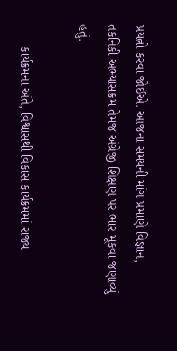પ્રયત્નો કરવા જોઈએ. આજના સમયની માંગ પ્રમાણે વિજ્ઞાન, તકનિકી અભ્યાસક્રમ તેમજ અંગ્રેજી શિક્ષણ પર ભાર મૂકવા જણાવ્યું હતું.

      કાર્યક્રમના અંતે, વિશ્વાસથી વિકાસ કાર્યક્રમમાં રાજ્ય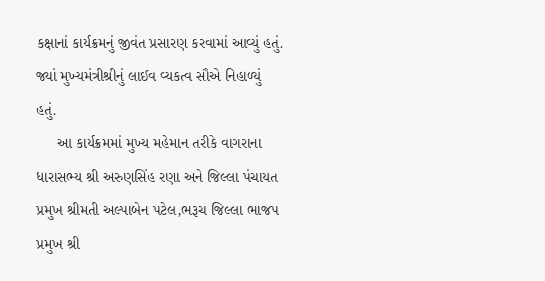કક્ષાનાં કાર્યક્રમનું જીવંત પ્રસારણ કરવામાં આવ્યું હતું. જ્યાં મુખ્યમંત્રીશ્રીનું લાઈવ વ્યકત્વ સૌએ નિહાળ્યું હતું.
     આ કાર્યક્રમમાં મુખ્ય મહેમાન તરીકે વાગરાના ધારાસભ્ય શ્રી અરુણસિંહ રણા અને જિલ્લા પંચાયત પ્રમુખ શ્રીમતી અલ્પાબેન પટેલ,ભરૂચ જિલ્લા ભાજપ પ્રમુખ શ્રી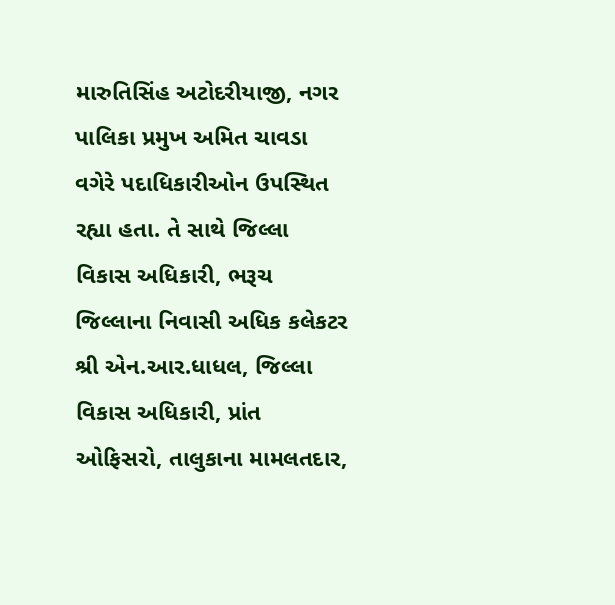મારુતિસિંહ અટોદરીયાજી, નગર પાલિકા પ્રમુખ અમિત ચાવડા વગેરે પદાધિકારીઓન ઉપસ્થિત રહ્યા હતા. તે સાથે જિલ્લા વિકાસ અધિકારી, ભરૂચ જિલ્લાના નિવાસી અધિક કલેકટર શ્રી એન.આર.ધાધલ, જિલ્લા વિકાસ અધિકારી, પ્રાંત ઓફિસરો, તાલુકાના મામલતદાર,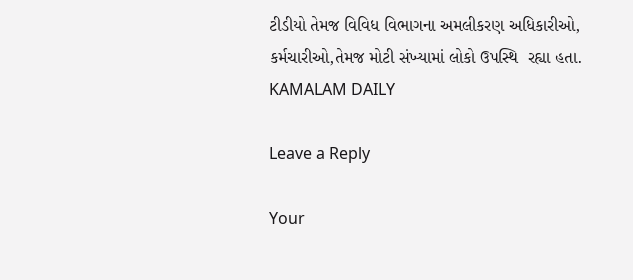ટીડીયો તેમજ વિવિધ વિભાગના અમલીકરણ અધિકારીઓ, કર્મચારીઓ,તેમજ મોટી સંખ્યામાં લોકો ઉપસ્થિ  રહ્યા હતા.
KAMALAM DAILY

Leave a Reply

Your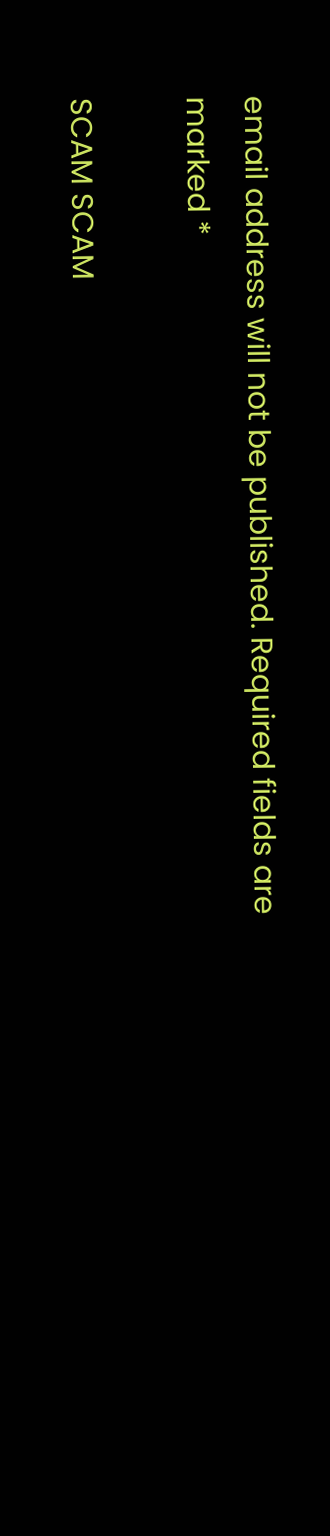email address will not be published. Required fields are marked *

SCAM SCAM